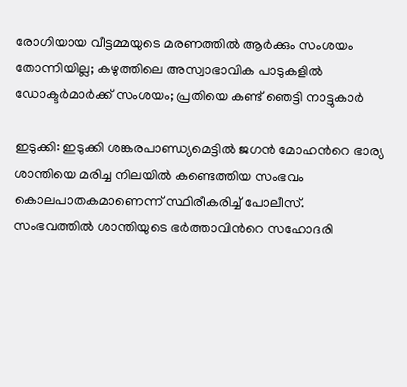രോഗിയായ വീട്ടമ്മയുടെ മരണത്തിൽ ആർക്കും സംശയം തോന്നിയില്ല; കഴുത്തിലെ അസ്വാഭാവിക പാടുകളിൽ ഡോക്ടർമാർക്ക് സംശയം; പ്രതിയെ കണ്ട് ഞെട്ടി നാട്ടുകാർ

ഇടുക്കി: ഇടുക്കി ശങ്കരപാണ്ഡ്യമെട്ടിൽ ജഗൻ മോഹന്‍റെ ഭാര്യ ശാന്തിയെ മരിച്ച നിലയിൽ കണ്ടെത്തിയ സംഭവം കൊലപാതകമാണെന്ന് സ്ഥിരീകരിച്ച് പോലീസ്. സംഭവത്തിൽ ശാന്തിയുടെ ഭർത്താവിന്‍റെ സഹോദരി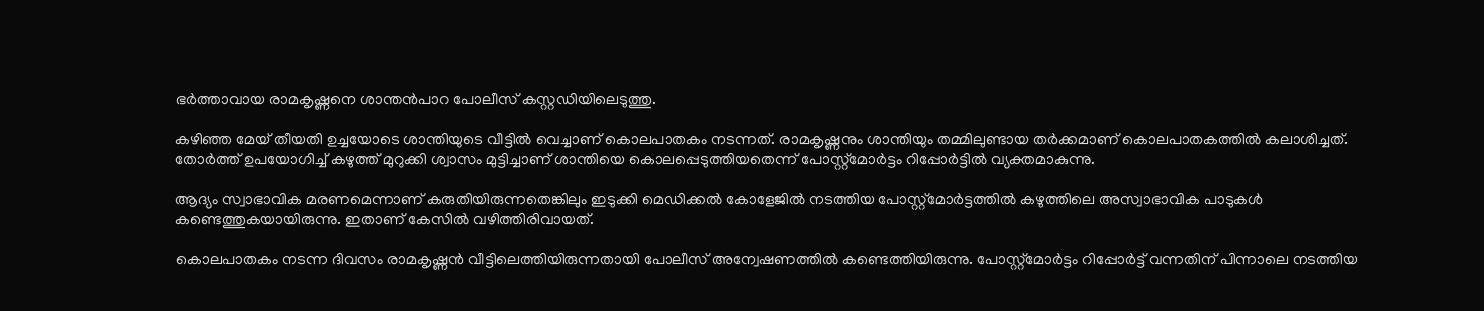ഭർത്താവായ രാമകൃഷ്ണനെ ശാന്തൻപാറ പോലീസ് കസ്റ്റഡിയിലെടുത്തു.

കഴിഞ്ഞ മേയ് തീയതി ഉച്ചയോടെ ശാന്തിയുടെ വീട്ടിൽ വെച്ചാണ് കൊലപാതകം നടന്നത്. രാമകൃഷ്ണനും ശാന്തിയും തമ്മിലുണ്ടായ തർക്കമാണ് കൊലപാതകത്തിൽ കലാശിച്ചത്. തോർത്ത് ഉപയോഗിച്ച് കഴുത്ത് മുറുക്കി ശ്വാസം മുട്ടിച്ചാണ് ശാന്തിയെ കൊലപ്പെടുത്തിയതെന്ന് പോസ്റ്റ്‌മോർട്ടം റിപ്പോർട്ടിൽ വ്യക്തമാകുന്നു.

ആദ്യം സ്വാഭാവിക മരണമെന്നാണ് കരുതിയിരുന്നതെങ്കിലും ഇടുക്കി മെഡിക്കൽ കോളേജിൽ നടത്തിയ പോസ്റ്റ്‌മോർട്ടത്തിൽ കഴുത്തിലെ അസ്വാഭാവിക പാടുകൾ കണ്ടെത്തുകയായിരുന്നു. ഇതാണ് കേസിൽ വഴിത്തിരിവായത്.

കൊലപാതകം നടന്ന ദിവസം രാമകൃഷ്ണൻ വീട്ടിലെത്തിയിരുന്നതായി പോലീസ് അന്വേഷണത്തിൽ കണ്ടെത്തിയിരുന്നു. പോസ്റ്റ്‌മോർട്ടം റിപ്പോർട്ട് വന്നതിന് പിന്നാലെ നടത്തിയ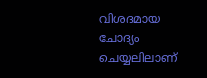വിശദമായ ചോദ്യം ചെയ്യലിലാണ്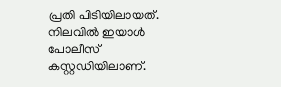പ്രതി പിടിയിലായത്. നിലവിൽ ഇയാൾ പോലീസ് കസ്റ്റഡിയിലാണ്.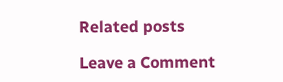Related posts

Leave a Comment